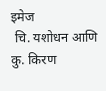इमेज
 चि. यशोधन आणि कु. किरण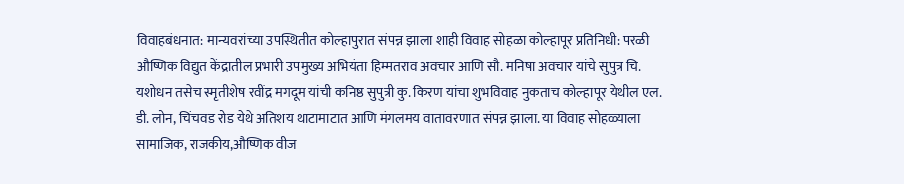विवाहबंधनात: मान्यवरांच्या उपस्थितीत कोल्हापुरात संपन्न झाला शाही विवाह सोहळा कोल्हापूर प्रतिनिधी: परळी औष्णिक विद्युत केंद्रातील प्रभारी उपमुख्य अभियंता हिम्मतराव अवचार आणि सौ. मनिषा अवचार यांचे सुपुत्र चि. यशोधन तसेच स्मृतीशेष रवींद्र मगदूम यांची कनिष्ठ सुपुत्री कु. किरण यांचा शुभविवाह नुकताच कोल्हापूर येथील एल. डी. लोन, चिंचवड रोड येथे अतिशय थाटामाटात आणि मंगलमय वातावरणात संपन्न झाला. या विवाह सोहळ्याला सामाजिक, राजकीय,औष्णिक वीज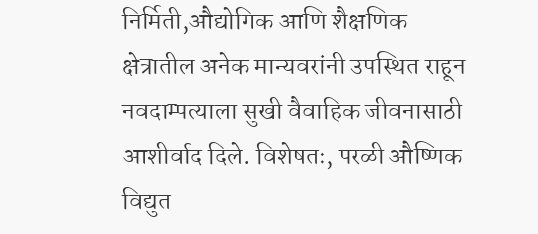निर्मिती,औद्योगिक आणि शैक्षणिक क्षेत्रातील अनेक मान्यवरांनी उपस्थित राहून नवदाम्पत्याला सुखी वैवाहिक जीवनासाठी आशीर्वाद दिले. विशेषतः, परळी औष्णिक विद्युत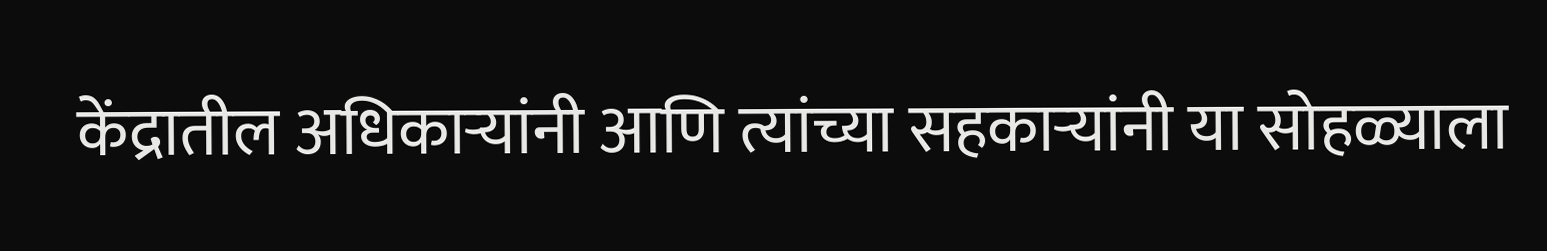केंद्रातील अधिकाऱ्यांनी आणि त्यांच्या सहकाऱ्यांनी या सोहळ्याला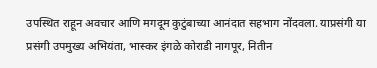उपस्थित राहून अवचार आणि मगदूम कुटुंबाच्या आनंदात सहभाग नोंदवला. याप्रसंगी या प्रसंगी उपमुख्य अभियंता, भास्कर इंगळे कोराडी नागपूर, नितीन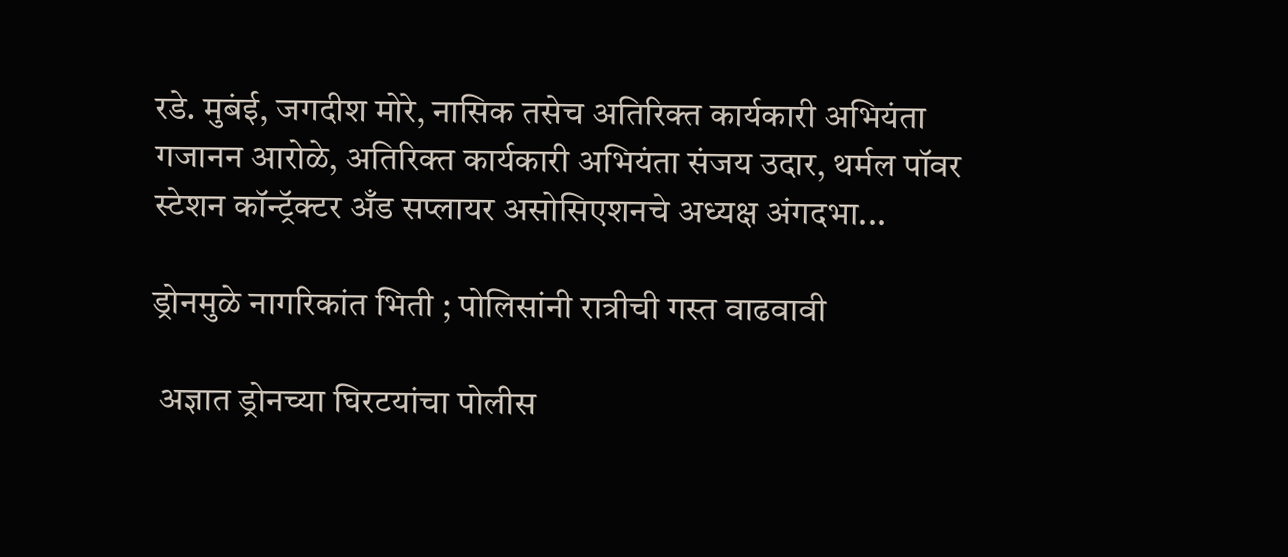रडे. मुबंई, जगदीश मोरे, नासिक तसेच अतिरिक्त कार्यकारी अभियंता गजानन आरोळे, अतिरिक्त कार्यकारी अभियंता संजय उदार, थर्मल पॉवर स्टेशन कॉन्ट्रॅक्टर अँड सप्लायर असोसिएशनचे अध्यक्ष अंगदभा...

ड्रोनमुळे नागरिकांत भिती ; पोलिसांनी रात्रीची गस्त वाढवावी

 अज्ञात ड्रोनच्या घिरटयांचा पोलीस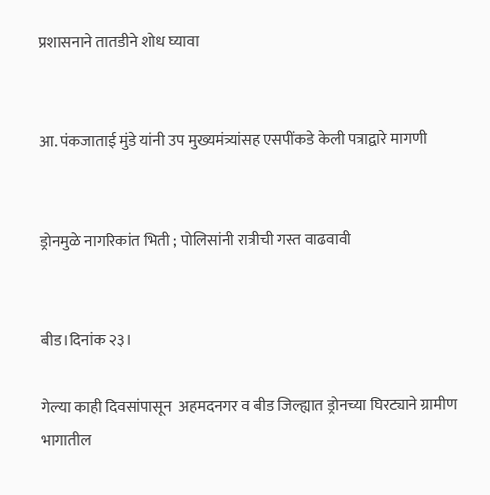प्रशासनाने तातडीने शोध घ्यावा


आ. पंकजाताई मुंडे यांनी उप मुख्यमंत्र्यांसह एसपींकडे केली पत्राद्वारे मागणी


ड्रोनमुळे नागरिकांत भिती ; पोलिसांनी रात्रीची गस्त वाढवावी


बीड।दिनांक २३।

गेल्या काही दिवसांपासून  अहमदनगर व बीड जिल्ह्यात ड्रोनच्या घिरट्याने ग्रामीण भागातील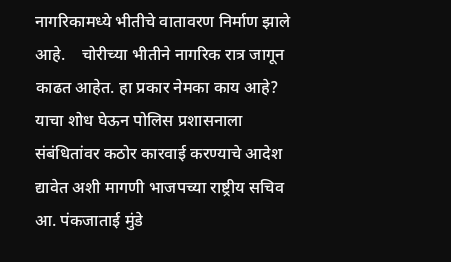नागरिकामध्ये भीतीचे वातावरण निर्माण झाले आहे.    चोरीच्या भीतीने नागरिक रात्र जागून काढत आहेत. हा प्रकार नेमका काय आहे? याचा शोध घेऊन पोलिस प्रशासनाला संबंधितांवर कठोर कारवाई करण्याचे आदेश द्यावेत अशी मागणी भाजपच्या राष्ट्रीय सचिव आ. पंकजाताई मुंडे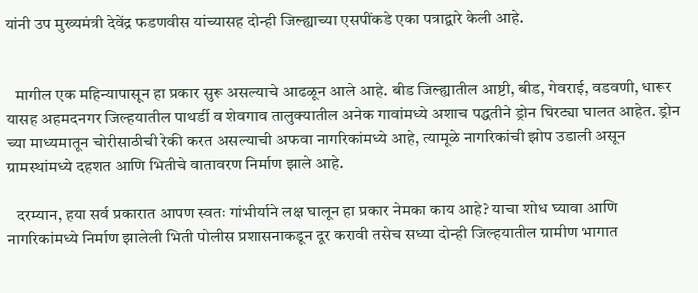यांनी उप मुख्यमंत्री देवेंद्र फडणवीस यांच्यासह दोन्ही जिल्ह्याच्या एसपींकडे एका पत्राद्वारे केली आहे.


   मागील एक महिन्यापासून हा प्रकार सुरू असल्याचे आढळून आले आहे. बीड जिल्ह्यातील आष्टी, बीड, गेवराई, वडवणी, धारूर यासह अहमदनगर जिल्हयातील पाथर्डी व शेवगाव तालुक्यातील अनेक गावांमध्ये अशाच पद्धतीने ड्रोन घिरट्या घालत आहेत. ड्रोन च्या माध्यमातून चोरीसाठीची रेकी करत असल्याची अफवा नागरिकांमध्ये आहे, त्यामूळे नागरिकांची झोप उडाली असून ग्रामस्थांमध्ये दहशत आणि भितीचे वातावरण निर्माण झाले आहे.

   दरम्यान, हया सर्व प्रकारात आपण स्वतः गांभीर्याने लक्ष घालून हा प्रकार नेमका काय आहे? याचा शोध घ्यावा आणि नागरिकांमध्ये निर्माण झालेली भिती पोलीस प्रशासनाकडून दूर करावी तसेच सध्या दोन्ही जिल्हयातील ग्रामीण भागात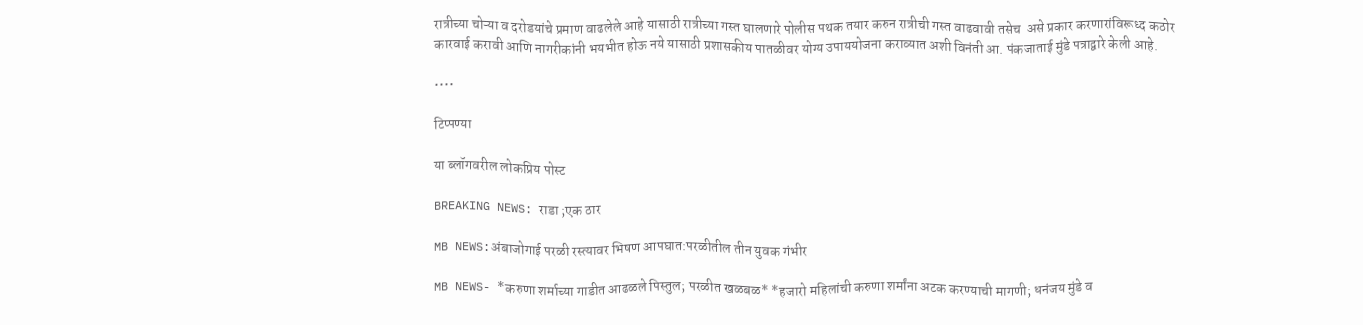रात्रीच्या चोऱ्या व दरोडयांचे प्रमाण वाढलेले आहे यासाठी रात्रीच्या गस्त घालणारे पोलीस पथक तयार करुन रात्रीची गस्त वाढवावी तसेच  असे प्रकार करणारांविरूध्द कठोर कारवाई करावी आणि नागरीकांनी भयभीत होऊ नये यासाठी प्रशासकीय पातळीवर योग्य उपाययोजना कराव्यात अशी विनंती आ. पंकजाताई मुंडे पत्राद्वारे केली आहे.

••••

टिप्पण्या

या ब्लॉगवरील लोकप्रिय पोस्ट

BREAKING NEWS: राडा ;एक ठार

MB NEWS:अंबाजोगाई परळी रस्त्यावर भिषण आपघात:परळीतील तीन युवक गंभीर

MB NEWS- *करुणा शर्माच्या गाडीत आढळले पिस्तुल; परळीत खळबळ* *हजारो महिलांची करुणा शर्मांना अटक करण्याची मागणी; धनंजय मुंडे व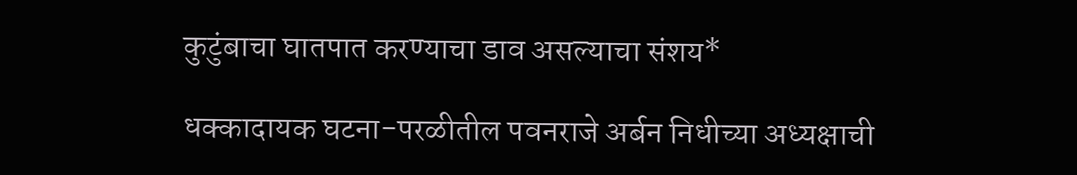कुटुंबाचा घातपात करण्याचा डाव असल्याचा संशय*

धक्कादायक घटना-परळीतील पवनराजे अर्बन निधीच्या अध्यक्षाची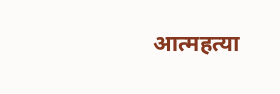आत्महत्या